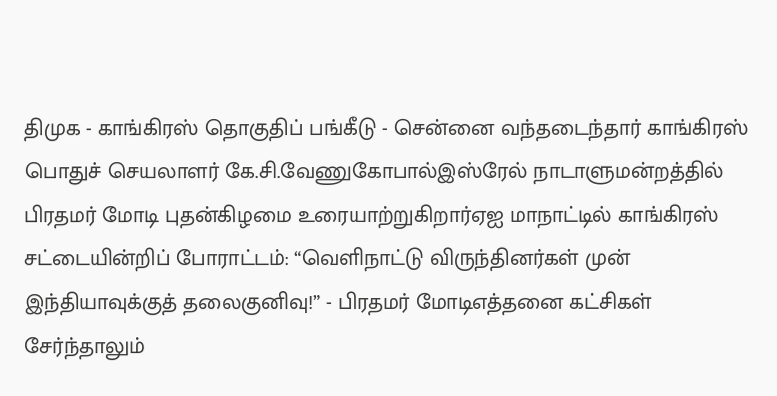திமுக - காங்கிரஸ் தொகுதிப் பங்கீடு - சென்னை வந்தடைந்தார் காங்கிரஸ் பொதுச் செயலாளர் கே.சி.வேணுகோபால்இஸ்ரேல் நாடாளுமன்றத்தில் பிரதமர் மோடி புதன்கிழமை உரையாற்றுகிறார்ஏஐ மாநாட்டில் காங்கிரஸ் சட்டையின்றிப் போராட்டம்: “வெளிநாட்டு விருந்தினர்கள் முன் இந்தியாவுக்குத் தலைகுனிவு!” - பிரதமர் மோடிஎத்தனை கட்சிகள் சேர்ந்தாலும்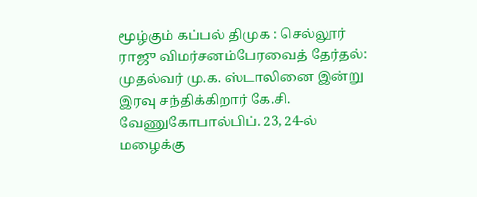மூழ்கும் கப்பல் திமுக : செல்லூர் ராஜு விமர்சனம்பேரவைத் தேர்தல்: முதல்வர் மு.க. ஸ்டாலினை இன்று இரவு சந்திக்கிறார் கே.சி. வேணுகோபால்பிப். 23, 24-ல் மழைக்கு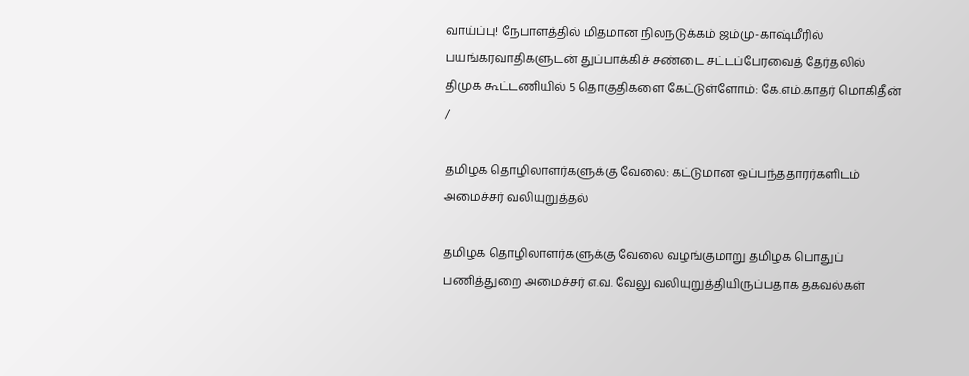வாய்ப்பு! நேபாளத்தில் மிதமான நிலநடுக்கம் ஜம்மு-காஷ்மீரில் பயங்கரவாதிகளுடன் துப்பாக்கிச் சண்டை சட்டப்பேரவைத் தேர்தலில் திமுக கூட்டணியில் 5 தொகுதிகளை கேட்டுள்ளோம்: கே.எம்.காதர் மொகிதீன்
/

தமிழக தொழிலாளர்களுக்கு வேலை: கட்டுமான ஒப்பந்ததாரர்களிடம் அமைச்சர் வலியுறுத்தல்

தமிழக தொழிலாளர்களுக்கு வேலை வழங்குமாறு தமிழக பொதுப் பணித்துறை அமைச்சர் எ.வ. வேலு வலியுறுத்தியிருப்பதாக தகவல்கள்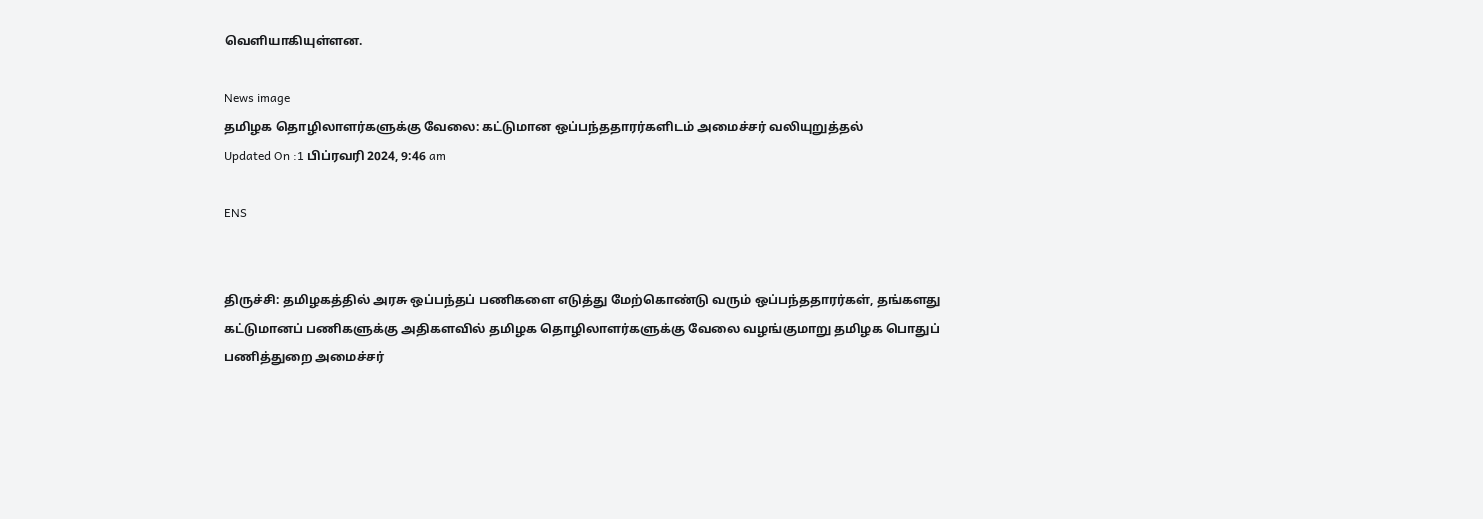வெளியாகியுள்ளன.

News image
தமிழக தொழிலாளர்களுக்கு வேலை: கட்டுமான ஒப்பந்ததாரர்களிடம் அமைச்சர் வலியுறுத்தல்
Updated On :1 பிப்ரவரி 2024, 9:46 am

ENS


திருச்சி: தமிழகத்தில் அரசு ஒப்பந்தப் பணிகளை எடுத்து மேற்கொண்டு வரும் ஒப்பந்ததாரர்கள், தங்களது கட்டுமானப் பணிகளுக்கு அதிகளவில் தமிழக தொழிலாளர்களுக்கு வேலை வழங்குமாறு தமிழக பொதுப் பணித்துறை அமைச்சர்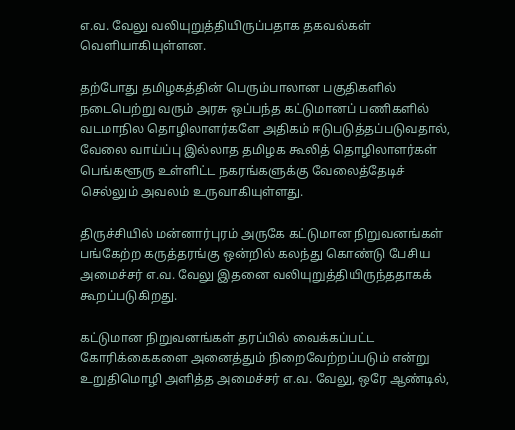எ.வ. வேலு வலியுறுத்தியிருப்பதாக தகவல்கள் வெளியாகியுள்ளன.

தற்போது தமிழகத்தின் பெரும்பாலான பகுதிகளில் நடைபெற்று வரும் அரசு ஒப்பந்த கட்டுமானப் பணிகளில் வடமாநில தொழிலாளர்களே அதிகம் ஈடுபடுத்தப்படுவதால், வேலை வாய்ப்பு இல்லாத தமிழக கூலித் தொழிலாளர்கள் பெங்களூரு உள்ளிட்ட நகரங்களுக்கு வேலைத்தேடிச் செல்லும் அவலம் உருவாகியுள்ளது.

திருச்சியில் மன்னார்புரம் அருகே கட்டுமான நிறுவனங்கள் பங்கேற்ற கருத்தரங்கு ஒன்றில் கலந்து கொண்டு பேசிய அமைச்சர் எ.வ. வேலு இதனை வலியுறுத்தியிருந்ததாகக் கூறப்படுகிறது.

கட்டுமான நிறுவனங்கள் தரப்பில் வைக்கப்பட்ட கோரிக்கைகளை அனைத்தும் நிறைவேற்றப்படும் என்று உறுதிமொழி அளித்த அமைச்சர் எ.வ. வேலு, ஒரே ஆண்டில்,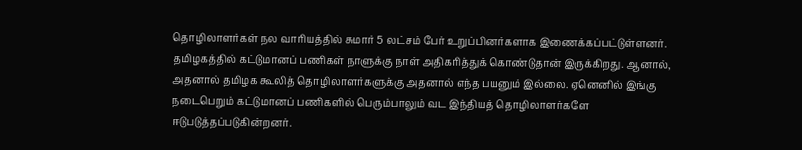தொழிலாளர்கள் நல வாரியத்தில் சுமார் 5 லட்சம் பேர் உறுப்பினர்களாக இணைக்கப்பட்டுள்ளனர். தமிழகத்தில் கட்டுமானப் பணிகள் நாளுக்கு நாள் அதிகரித்துக் கொண்டுதான் இருக்கிறது. ஆனால், அதனால் தமிழக கூலித் தொழிலாளர்களுக்கு அதனால் எந்த பயனும் இல்லை. ஏனெனில் இங்கு நடைபெறும் கட்டுமானப் பணிகளில் பெரும்பாலும் வட இந்தியத் தொழிலாளர்களே ஈடுபடுத்தப்படுகின்றனர்.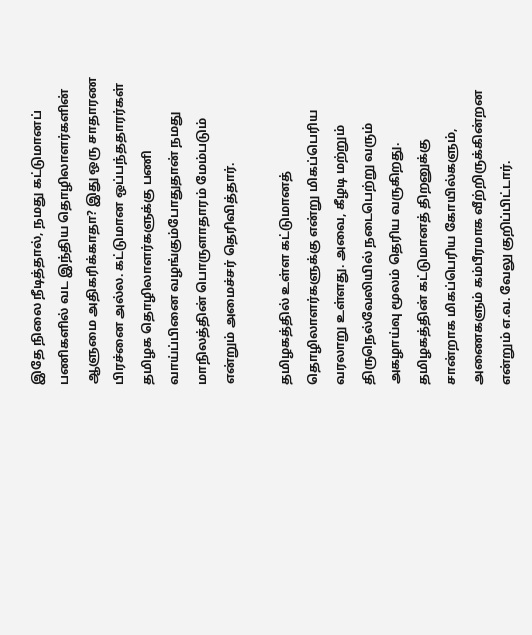இதே நிலை நீடித்தால், நமது கட்டுமானப் பணிகளில் வட இந்திய தொழிலாளர்களின் ஆளுமை அதிகரிக்காதா? இது ஒரு சாதாரண பிரச்னை அல்ல. கட்டுமான ஒப்பந்ததாரர்கள் தமிழக தொழிலாளர்களுக்கு பணி வாய்ப்பினை வழங்கும்போதுதான் நமது மாநிலத்தின் பொருளாதாரம் மேம்படும் என்றும் அமைச்சர் தெரிவித்தார்.

தமிழகத்தில் உள்ள கட்டுமானத் தொழிலாளர்களுக்கு என்று மிகப்பெரிய வரலாறு உள்ளது. அவை, கீழடி மற்றும் திருநெல்வேலியில் நடைபெற்று வரும் அகழாய்வு மூலம் தெரிய வருகிறது. தமிழகத்தின் கட்டுமானத் திறனுக்கு சான்றாக மிகப்பெரிய கோயில்களும், அணைகளும் கம்பீரமாக வீற்றிருக்கின்றன என்றும் எ.வ. வேலு குறிப்பிட்டார்.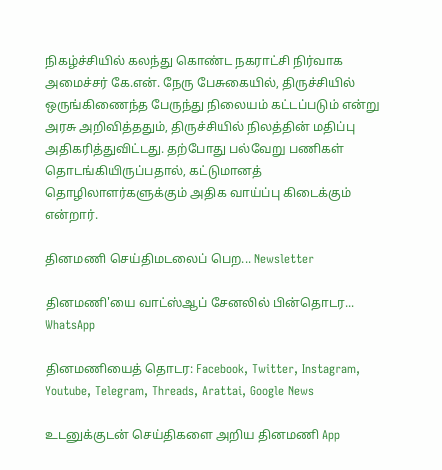நிகழ்ச்சியில் கலந்து கொண்ட நகராட்சி நிர்வாக அமைச்சர் கே.என். நேரு பேசுகையில், திருச்சியில் ஒருங்கிணைந்த பேருந்து நிலையம் கட்டப்படும் என்று அரசு அறிவித்ததும், திருச்சியில் நிலத்தின் மதிப்பு அதிகரித்துவிட்டது. தற்போது பல்வேறு பணிகள் தொடங்கியிருப்பதால், கட்டுமானத் தொழிலாளர்களுக்கும் அதிக வாய்ப்பு கிடைக்கும் என்றார்.

தினமணி செய்திமடலைப் பெற... Newsletter

தினமணி'யை வாட்ஸ்ஆப் சேனலில் பின்தொடர... WhatsApp

தினமணியைத் தொடர: Facebook, Twitter, Instagram, Youtube, Telegram, Threads, Arattai, Google News

உடனுக்குடன் செய்திகளை அறிய தினமணி App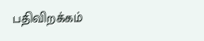பதிவிறக்கம்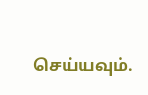செய்யவும்.